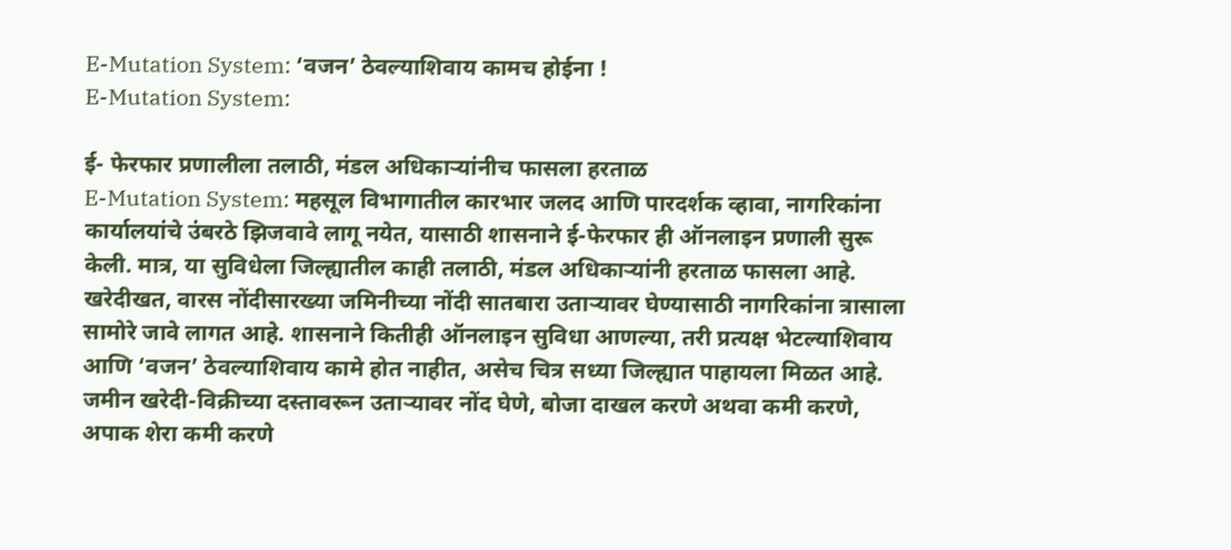E-Mutation System: ‘वजन’ ठेवल्याशिवाय कामच होईना !
E-Mutation System:

ई- फेरफार प्रणालीला तलाठी, मंडल अधिकाऱ्यांनीच फासला हरताळ
E-Mutation System: महसूल विभागातील कारभार जलद आणि पारदर्शक व्हावा, नागरिकांना कार्यालयांचे उंबरठे झिजवावे लागू नयेत, यासाठी शासनाने ई-फेरफार ही ऑनलाइन प्रणाली सुरू केली. मात्र, या सुविधेला जिल्ह्यातील काही तलाठी, मंडल अधिकाऱ्यांनी हरताळ फासला आहे.
खरेदीखत, वारस नोंदीसारख्या जमिनीच्या नोंदी सातबारा उताऱ्यावर घेण्यासाठी नागरिकांना त्रासाला सामोरे जावे लागत आहे. शासनाने कितीही ऑनलाइन सुविधा आणल्या, तरी प्रत्यक्ष भेटल्याशिवाय आणि ‘वजन’ ठेवल्याशिवाय कामे होत नाहीत, असेच चित्र सध्या जिल्ह्यात पाहायला मिळत आहे.
जमीन खरेदी-विक्रीच्या दस्तावरून उताऱ्यावर नोंद घेणे, बोजा दाखल करणे अथवा कमी करणे, अपाक शेरा कमी करणे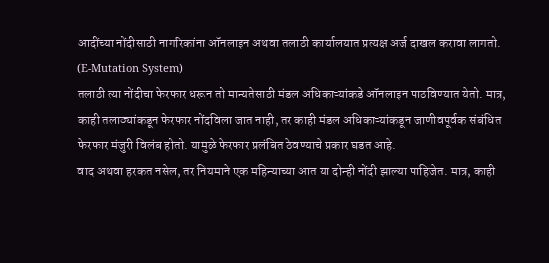आदींच्या नोंदीसाठी नागरिकांना ऑनलाइन अथवा तलाठी कार्यालयात प्रत्यक्ष अर्ज दाखल करावा लागतो. (E-Mutation System)
तलाठी त्या नोंदीचा फेरफार धरून तो मान्यतेसाठी मंडल अधिकाऱ्यांकडे ऑनलाइन पाठविण्यात येतो. मात्र, काही तलाठ्यांकडून फेरफार नोंदविला जात नाही, तर काही मंडल अधिकाऱ्यांकडून जाणीवपूर्वक संबंधित फेरफार मंजुरी विलंब होतो. यामुळे फेरफार प्रलंबित ठेवण्याचे प्रकार घडत आहे.
वाद अथवा हरकत नसेल, तर नियमाने एक महिन्याच्या आत या दोन्ही नोंदी झाल्या पाहिजेत. मात्र, काही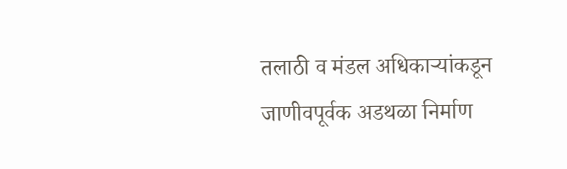तलाठी व मंडल अधिकाऱ्यांकडून जाणीवपूर्वक अडथळा निर्माण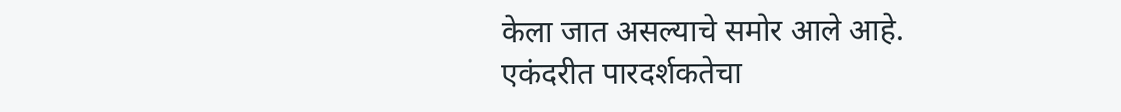केला जात असल्याचे समोर आले आहे.
एकंदरीत पारदर्शकतेचा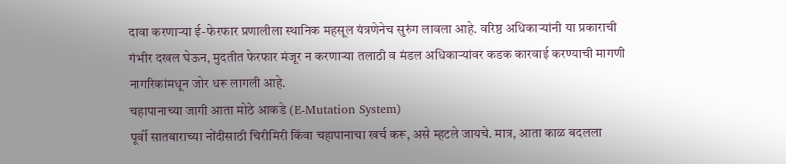दावा करणाऱ्या ई-फेरफार प्रणालीला स्थानिक महसूल यंत्रणेनेच सुरुंग लावला आहे. वरिष्ठ अधिकाऱ्यांनी या प्रकाराची गंभीर दखल घेऊन, मुदतीत फेरफार मंजूर न करणाऱ्या तलाठी व मंडल अधिकाऱ्यांवर कडक कारवाई करण्याची मागणी नागरिकांमधून जोर धरू लागली आहे.
चहापानाच्या जागी आता मोठे आकडे (E-Mutation System)
पूर्वी सातबाराच्या नोंदीसाठी चिरीमिरी किंवा चहापानाचा खर्च करू, असे म्हटले जायचे. मात्र, आता काळ बदलला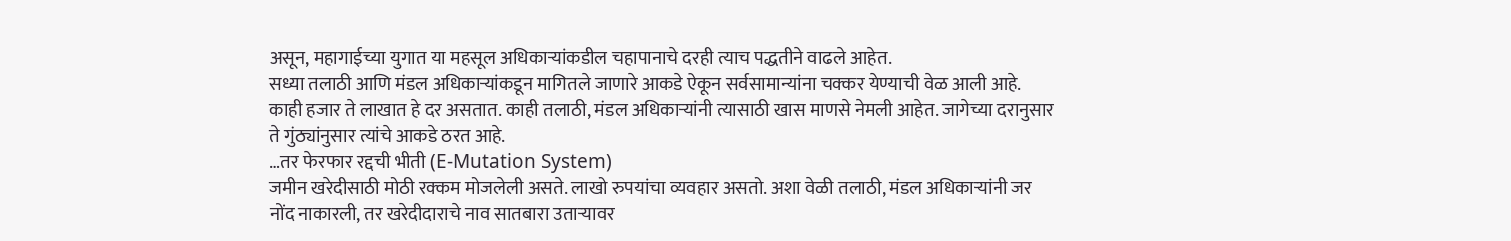असून, महागाईच्या युगात या महसूल अधिकाऱ्यांकडील चहापानाचे दरही त्याच पद्धतीने वाढले आहेत.
सध्या तलाठी आणि मंडल अधिकाऱ्यांकडून मागितले जाणारे आकडे ऐकून सर्वसामान्यांना चक्कर येण्याची वेळ आली आहे. काही हजार ते लाखात हे दर असतात. काही तलाठी, मंडल अधिकाऱ्यांनी त्यासाठी खास माणसे नेमली आहेत. जागेच्या दरानुसार ते गुंठ्यांनुसार त्यांचे आकडे ठरत आहे.
…तर फेरफार रद्दची भीती (E-Mutation System)
जमीन खरेदीसाठी मोठी रक्कम मोजलेली असते. लाखो रुपयांचा व्यवहार असतो. अशा वेळी तलाठी, मंडल अधिकाऱ्यांनी जर नोंद नाकारली, तर खरेदीदाराचे नाव सातबारा उताऱ्यावर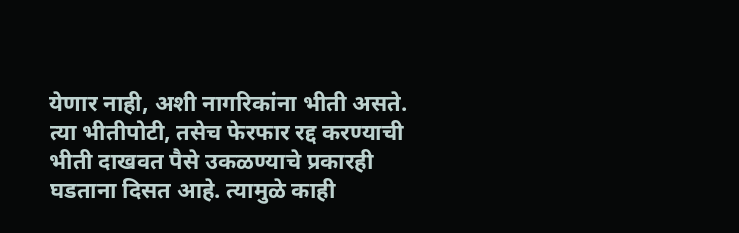येणार नाही, अशी नागरिकांना भीती असते. त्या भीतीपोटी, तसेच फेरफार रद्द करण्याची भीती दाखवत पैसे उकळण्याचे प्रकारही घडताना दिसत आहे. त्यामुळे काही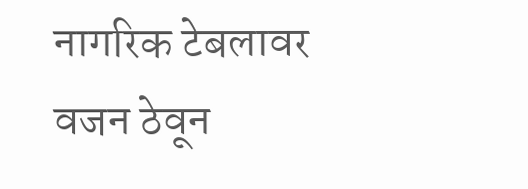नागरिक टेबलावर वजन ठेवून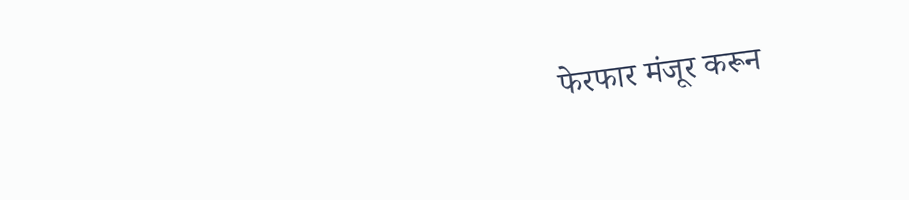फेरफार मंजूर करून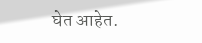घेत आहेत.